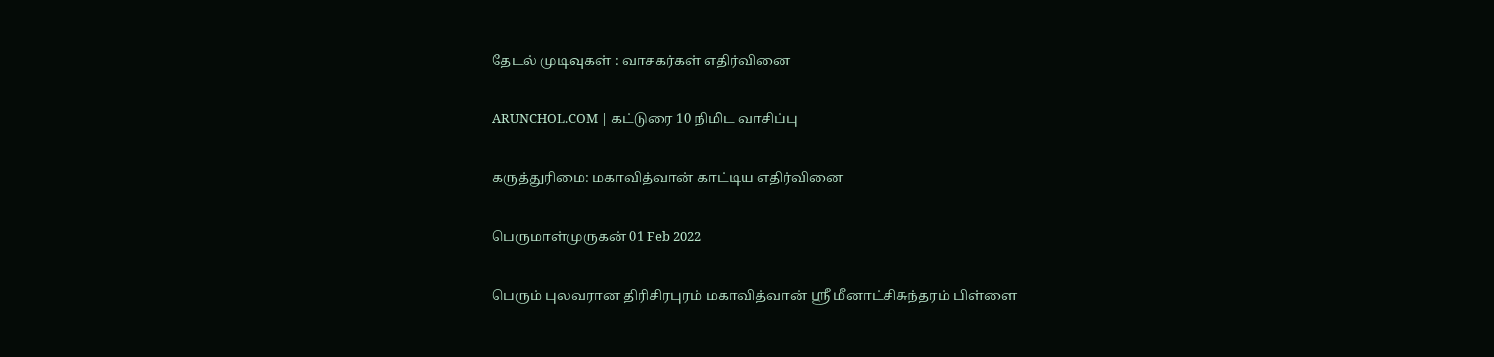தேடல் முடிவுகள் : வாசகர்கள் எதிர்வினை

ARUNCHOL.COM | கட்டுரை 10 நிமிட வாசிப்பு

கருத்துரிமை: மகாவித்வான் காட்டிய எதிர்வினை

பெருமாள்முருகன் 01 Feb 2022

பெரும் புலவரான திரிசிரபுரம் மகாவித்வான் ஸ்ரீ மீனாட்சிசுந்தரம் பிள்ளை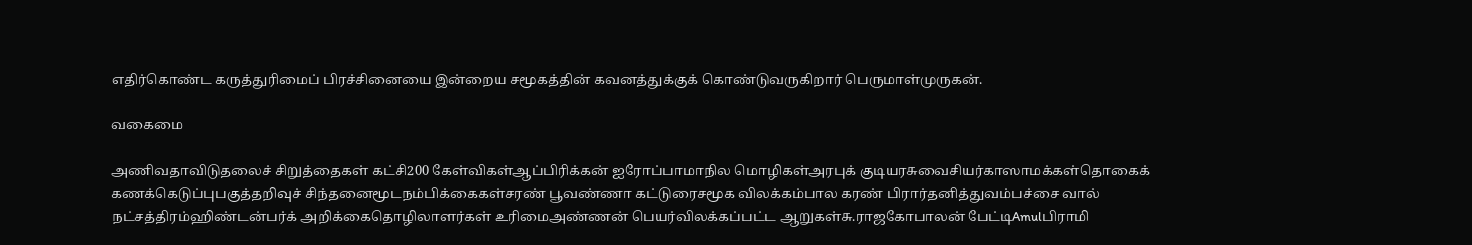எதிர்கொண்ட கருத்துரிமைப் பிரச்சினையை இன்றைய சமூகத்தின் கவனத்துக்குக் கொண்டுவருகிறார் பெருமாள்முருகன்.

வகைமை

அணிவதாவிடுதலைச் சிறுத்தைகள் கட்சி200 கேள்விகள்ஆப்பிரிக்கன் ஐரோப்பாமாநில மொழிகள்அரபுக் குடியரசுவைசியர்காஸாமக்கள்தொகைக் கணக்கெடுப்புபகுத்தறிவுச் சிந்தனைமூடநம்பிக்கைகள்சரண் பூவண்ணா கட்டுரைசமூக விலக்கம்பால கரண் பிரார்தனித்துவம்பச்சை வால் நட்சத்திரம்ஹிண்டன்பர்க் அறிக்கைதொழிலாளர்கள் உரிமைஅண்ணன் பெயர்விலக்கப்பட்ட ஆறுகள்சு.ராஜகோபாலன் பேட்டிAmulபிராமி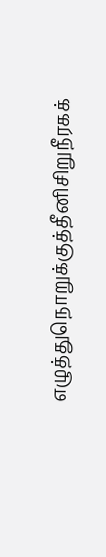எழுத்துநொறுக்குத்தீனிசிறுநீரகக்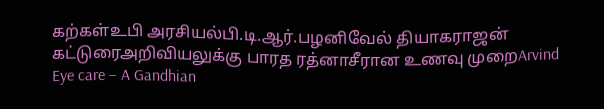கற்கள்உபி அரசியல்பி.டி.ஆர்.பழனிவேல் தியாகராஜன் கட்டுரைஅறிவியலுக்கு பாரத ரத்னாசீரான உணவு முறைArvind Eye care – A Gandhian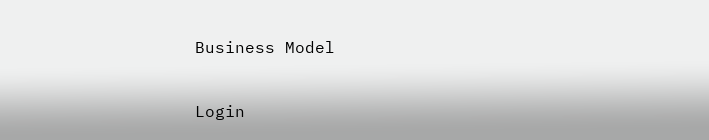Business Model

Login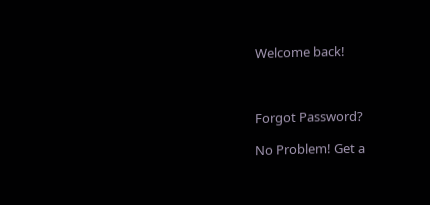Welcome back!



Forgot Password?

No Problem! Get a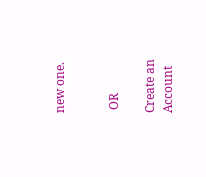new one.


 OR

Create an Account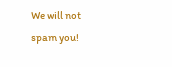We will not spam you!